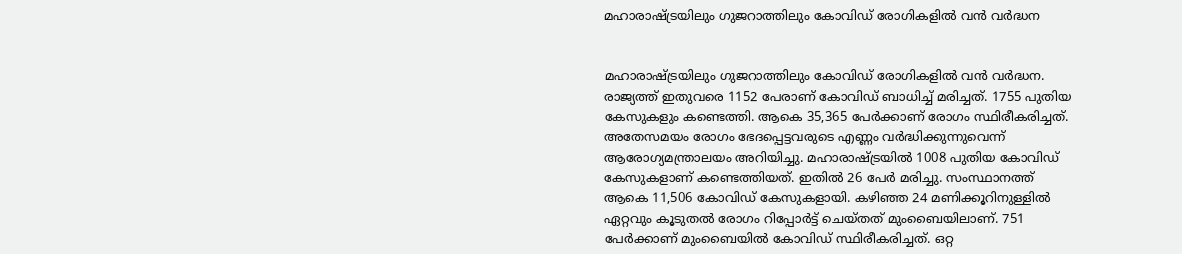മഹാരാഷ്ട്രയിലും ഗുജറാത്തിലും കോവിഡ് രോഗികളില്‍ വന്‍ വര്‍ദ്ധന


മഹാരാഷ്ട്രയിലും ഗുജറാത്തിലും കോവിഡ് രോഗികളില്‍ വന്‍ വര്‍ദ്ധന. രാജ്യത്ത് ഇതുവരെ 1152 പേരാണ് കോവിഡ് ബാധിച്ച്‌ മരിച്ചത്. 1755 പുതിയ കേസുകളും കണ്ടെത്തി. ആകെ 35,365 പേര്‍ക്കാണ് രോഗം സ്ഥിരീകരിച്ചത്. അതേസമയം രോഗം ഭേദപ്പെട്ടവരുടെ എണ്ണം വര്‍ദ്ധിക്കുന്നുവെന്ന് ആരോഗ്യമന്ത്രാലയം അറിയിച്ചു. മഹാരാഷ്ട്രയില്‍ 1008 പുതിയ കോവിഡ് കേസുകളാണ് കണ്ടെത്തിയത്. ഇതില്‍ 26 പേര്‍ മരിച്ചു. സംസ്ഥാനത്ത് ആകെ 11,506 കോവിഡ് കേസുകളായി. കഴിഞ്ഞ 24 മണിക്കൂറിനുള്ളില്‍ ഏറ്റവും കൂടുതല്‍ രോഗം റിപ്പോര്‍ട്ട് ചെയ്തത് മുംബൈയിലാണ്. 751 പേര്‍ക്കാണ് മുംബൈയില്‍ കോവിഡ് സ്ഥിരീകരിച്ചത്. ഒറ്റ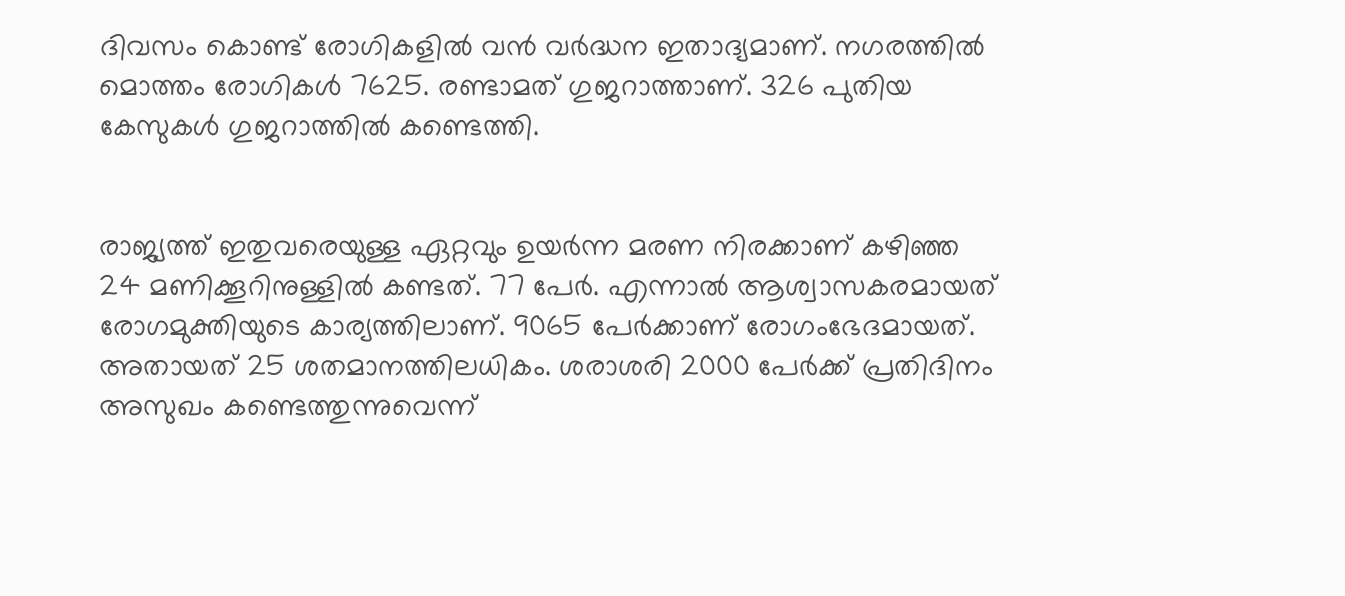ദിവസം കൊണ്ട് രോഗികളില്‍ വന്‍ വര്‍ദ്ധന ഇതാദ്യമാണ്. നഗരത്തില്‍ മൊത്തം രോഗികള്‍ 7625. രണ്ടാമത് ഗുജറാത്താണ്. 326 പുതിയ കേസുകള്‍ ഗുജറാത്തില്‍ കണ്ടെത്തി.


രാജ്യത്ത് ഇതുവരെയുള്ള ഏറ്റവും ഉയര്‍ന്ന മരണ നിരക്കാണ് കഴിഞ്ഞ 24 മണിക്കൂറിനുള്ളില്‍ കണ്ടത്. 77 പേര്‍. എന്നാല്‍ ആശ്വാസകരമായത് രോഗമുക്തിയുടെ കാര്യത്തിലാണ്. 9065 പേര്‍ക്കാണ് രോഗംഭേദമായത്. അതായത് 25 ശതമാനത്തിലധികം. ശരാശരി 2000 പേര്‍ക്ക് പ്രതിദിനം അസുഖം കണ്ടെത്തുന്നുവെന്ന്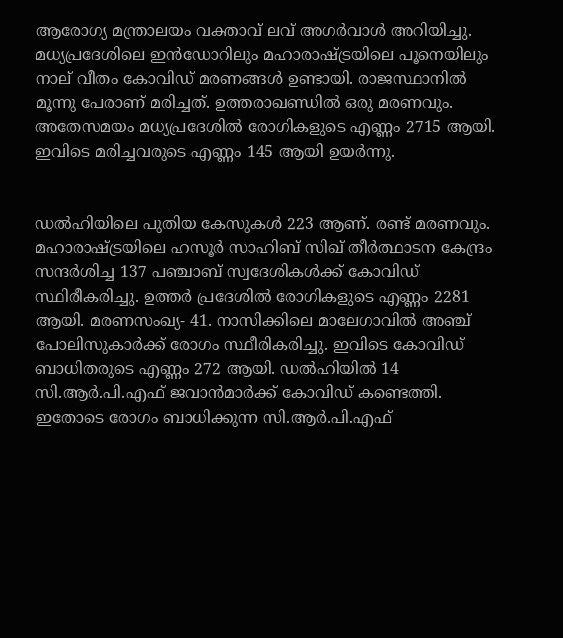ആരോഗ്യ മന്ത്രാലയം വക്താവ് ലവ് അഗര്‍വാള്‍ അറിയിച്ചു. മധ്യപ്രദേശിലെ ഇന്‍ഡോറിലും മഹാരാഷ്ട്രയിലെ പൂനെയിലും നാല് വീതം കോവിഡ് മരണങ്ങള്‍ ഉണ്ടായി. രാജസ്ഥാനില്‍ മൂന്നു പേരാണ് മരിച്ചത്. ഉത്തരാഖണ്ഡില്‍ ഒരു മരണവും. അതേസമയം മധ്യപ്രദേശില്‍ രോഗികളുടെ എണ്ണം 2715 ആയി. ഇവിടെ മരിച്ചവരുടെ എണ്ണം 145 ആയി ഉയര്‍ന്നു.


ഡല്‍ഹിയിലെ പുതിയ കേസുകള്‍ 223 ആണ്. രണ്ട് മരണവും. മഹാരാഷ്ട്രയിലെ ഹസൂര്‍ സാഹിബ് സിഖ് തീര്‍ത്ഥാടന കേന്ദ്രം സന്ദര്‍ശിച്ച 137 പഞ്ചാബ് സ്വദേശികള്‍ക്ക് കോവിഡ് സ്ഥിരീകരിച്ചു. ഉത്തര്‍ പ്രദേശില്‍ രോഗികളുടെ എണ്ണം 2281 ആയി. മരണസംഖ്യ- 41. നാസിക്കിലെ മാലേഗാവില്‍ അഞ്ച് പോലിസുകാര്‍ക്ക് രോഗം സ്ഥീരികരിച്ചു. ഇവിടെ കോവിഡ് ബാധിതരുടെ എണ്ണം 272 ആയി. ഡല്‍ഹിയില്‍ 14 സി.ആര്‍.പി.എഫ് ജവാന്‍മാര്‍ക്ക് കോവിഡ് കണ്ടെത്തി. ഇതോടെ രോഗം ബാധിക്കുന്ന സി.ആര്‍.പി.എഫ്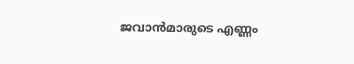ജവാന്‍മാരുടെ എണ്ണം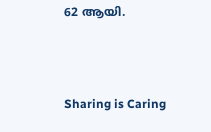62 ആയി.



Sharing is Caring